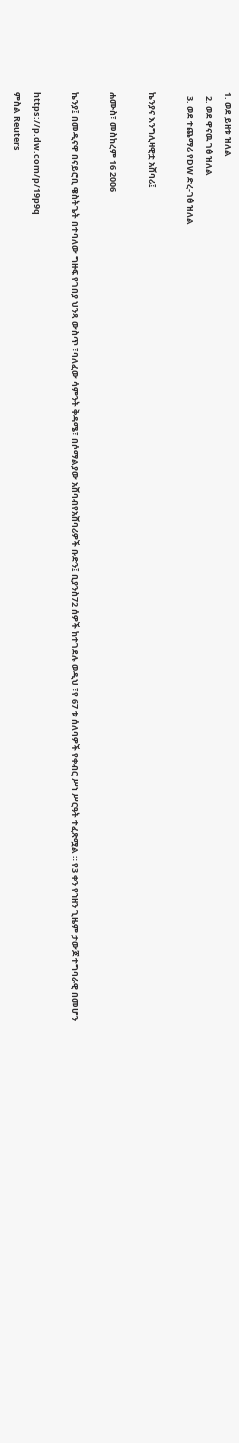1. ወደ ይዘቱ ዝለል
  2. ወደ ዋናዉ ገፅ ዝለል
  3. ወደ ተጨማሪ የDW ድረ-ገፅ ዝለል

ኬንያና እንግሊዛዊቷ አሸባሪ፤

ሐሙስ፣ መስከረም 16 2006

ኬንያ፤ በመዲናዋ በናይሮቢ ዌስትጌት በተባለው ግዙፍ የገበያ ህንጻ ውስጥ ፣ባለፈው ሳምንት ቅዳሜ፣ በሶማልያው አሸባብየአሸባሪዎች ቡድን፤ ቢያንስ72 ሰዎች ከተገደሉ ወዲህ ፣የ 67 ቱ ሰለባዎች የቀብር ሥነ ሥርዓት ተፈጽሟል ። የ3 ቀን የኀዘን ጊዜም ታውጆ ተግባራዊ በመሆን

https://p.dw.com/p/19p9q
ምስል Reuters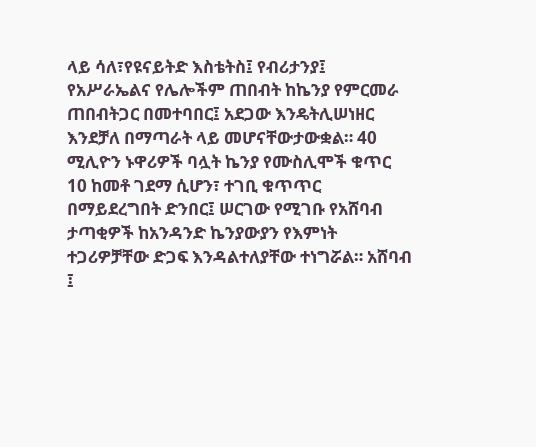ላይ ሳለ፣የዩናይትድ እስቴትስ፤ የብሪታንያ፤ የአሥራኤልና የሌሎችም ጠበብት ከኬንያ የምርመራ ጠበብትጋር በመተባበር፤ አደጋው እንዴትሊሠነዘር እንደቻለ በማጣራት ላይ መሆናቸውታውቋል። 40 ሚሊዮን ኑዋሪዎች ባሏት ኬንያ የሙስሊሞች ቁጥር 10 ከመቶ ገደማ ሲሆን፣ ተገቢ ቁጥጥር በማይደረግበት ድንበር፤ ሠርገው የሚገቡ የአሸባብ ታጣቂዎች ከአንዳንድ ኬንያውያን የእምነት ተጋሪዎቻቸው ድጋፍ እንዳልተለያቸው ተነግሯል። አሸባብ ፤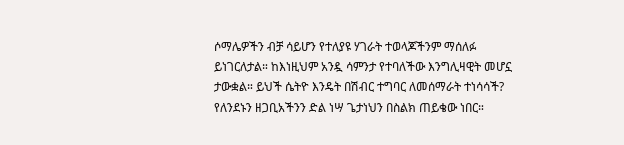ሶማሌዎችን ብቻ ሳይሆን የተለያዩ ሃገራት ተወላጆችንም ማሰለፉ ይነገርለታል። ከእነዚህም አንዷ ሳምንታ የተባለችው እንግሊዛዊት መሆኗ ታውቋል። ይህች ሴትዮ እንዴት በሽብር ተግባር ለመሰማራት ተነሳሳች? የለንደኑን ዘጋቢአችንን ድል ነሣ ጌታነህን በስልክ ጠይቄው ነበር።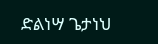ድልነሣ ጌታነህ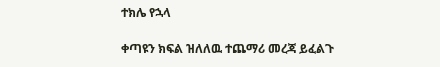ተክሌ የኋላ

ቀጣዩን ክፍል ዝለለዉ ተጨማሪ መረጃ ይፈልጉ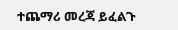ተጨማሪ መረጃ ይፈልጉ